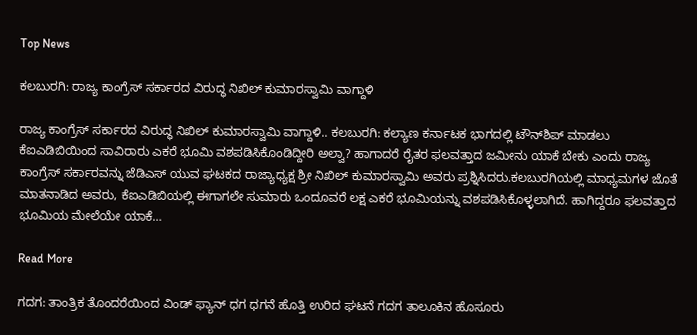Top News

ಕಲಬುರಗಿ: ರಾಜ್ಯ ಕಾಂಗ್ರೆಸ್ ಸರ್ಕಾರದ ವಿರುದ್ಧ ನಿಖಿಲ್ ಕುಮಾರಸ್ವಾಮಿ ವಾಗ್ದಾಳಿ

ರಾಜ್ಯ ಕಾಂಗ್ರೆಸ್ ಸರ್ಕಾರದ ವಿರುದ್ಧ ನಿಖಿಲ್ ಕುಮಾರಸ್ವಾಮಿ ವಾಗ್ದಾಳಿ.. ಕಲಬುರಗಿ: ಕಲ್ಯಾಣ ಕರ್ನಾಟಕ ಭಾಗದಲ್ಲಿ ಟೌನ್‌ಶಿಪ್ ಮಾಡಲು ಕೆಐಎಡಿಬಿಯಿಂದ ಸಾವಿರಾರು ಎಕರೆ ಭೂಮಿ ವಶಪಡಿಸಿಕೊಂಡಿದ್ದೀರಿ ಅಲ್ವಾ? ಹಾಗಾದರೆ ರೈತರ ಫಲವತ್ತಾದ ಜಮೀನು ಯಾಕೆ ಬೇಕು ಎಂದು ರಾಜ್ಯ ಕಾಂಗ್ರೆಸ್ ಸರ್ಕಾರವನ್ನು ಜೆಡಿಎಸ್ ಯುವ ಘಟಕದ ರಾಜ್ಯಾಧ್ಯಕ್ಷ ಶ್ರೀ ನಿಖಿಲ್ ಕುಮಾರಸ್ವಾಮಿ ಅವರು ಪ್ರಶ್ನಿಸಿದರು.ಕಲಬುರಗಿಯಲ್ಲಿ ಮಾಧ್ಯಮಗಳ ಜೊತೆ ಮಾತನಾಡಿದ ಅವರು, ಕೆಐಎಡಿಬಿಯಲ್ಲಿ ಈಗಾಗಲೇ ಸುಮಾರು ಒಂದೂವರೆ ಲಕ್ಷ ಎಕರೆ ಭೂಮಿಯನ್ನು ವಶಪಡಿಸಿಕೊಳ್ಳಲಾಗಿದೆ. ಹಾಗಿದ್ದರೂ ಫಲವತ್ತಾದ ಭೂಮಿಯ ಮೇಲೆಯೇ ಯಾಕೆ…

Read More

ಗದಗ: ತಾಂತ್ರಿಕ ತೊಂದರೆಯಿಂದ ವಿಂಡ್ ಫ್ಯಾನ್ ಧಗ ಧಗನೆ ಹೊತ್ತಿ ಉರಿದ ಘಟನೆ ಗದಗ ತಾಲೂಕಿನ ಹೊಸೂರು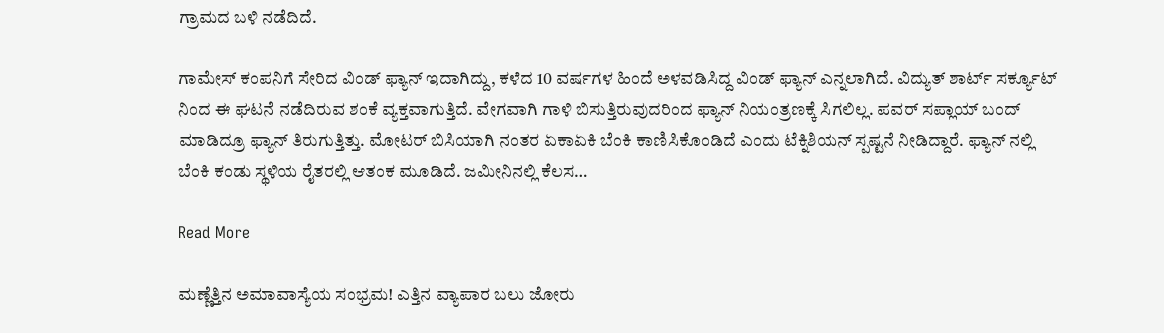ಗ್ರಾಮದ ಬಳಿ ನಡೆದಿದೆ.

ಗಾಮೇಸ್ ಕಂಪನಿಗೆ ಸೇರಿದ ವಿಂಡ್ ಫ್ಯಾನ್ ಇದಾಗಿದ್ದು, ಕಳೆದ 10 ವರ್ಷಗಳ ಹಿಂದೆ ಅಳವಡಿಸಿದ್ದ ವಿಂಡ್ ಫ್ಯಾನ್ ಎನ್ನಲಾಗಿದೆ. ವಿದ್ಯುತ್‌ ಶಾರ್ಟ್ ಸರ್ಕ್ಯೂಟ್ ನಿಂದ ಈ ಘಟನೆ ನಡೆದಿರುವ ಶಂಕೆ ವ್ಯಕ್ತವಾಗುತ್ತಿದೆ. ವೇಗವಾಗಿ ಗಾಳಿ ಬಿಸುತ್ತಿರುವುದರಿಂದ ಫ್ಯಾನ್ ನಿಯಂತ್ರಣಕ್ಕೆ ಸಿಗಲಿಲ್ಲ. ಪವರ್ ಸಪ್ಲಾಯ್ ಬಂದ್ ಮಾಡಿದ್ರೂ ಫ್ಯಾನ್ ತಿರುಗುತ್ತಿತ್ತು. ಮೋಟರ್ ಬಿಸಿಯಾಗಿ ನಂತರ ಏಕಾಏಕಿ ಬೆಂಕಿ ಕಾಣಿಸಿಕೊಂಡಿದೆ ಎಂದು ಟೆಕ್ನಿಶಿಯನ್ ಸ್ಪಷ್ಟನೆ ನೀಡಿದ್ದಾರೆ. ಫ್ಯಾನ್ ನಲ್ಲಿ ಬೆಂಕಿ ಕಂಡು ಸ್ಥಳಿಯ ರೈತರಲ್ಲಿ ಆತಂಕ ಮೂಡಿದೆ. ಜಮೀನಿನಲ್ಲಿ ಕೆಲಸ…

Read More

ಮಣ್ಣೆತ್ತಿನ ಅಮಾವಾಸ್ಯೆಯ ಸಂಭ್ರಮ! ಎತ್ತಿನ ವ್ಯಾಪಾರ ಬಲು ಜೋರು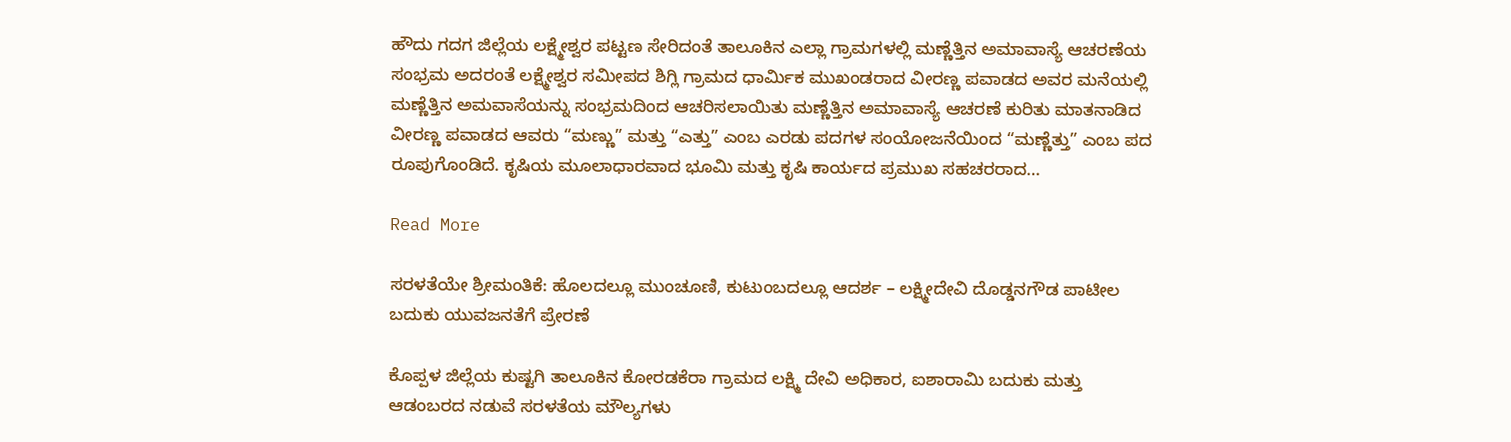ಹೌದು ಗದಗ ಜಿಲ್ಲೆಯ ಲಕ್ಷ್ಮೇಶ್ವರ ಪಟ್ಟಣ ಸೇರಿದಂತೆ ತಾಲೂಕಿನ ಎಲ್ಲಾ ಗ್ರಾಮಗಳಲ್ಲಿ ಮಣ್ಣೆತ್ತಿನ ಅಮಾವಾಸ್ಯೆ ಆಚರಣೆಯ ಸಂಭ್ರಮ ಅದರಂತೆ ಲಕ್ಷ್ಮೇಶ್ವರ ಸಮೀಪದ ಶಿಗ್ಲಿ ಗ್ರಾಮದ ಧಾರ್ಮಿಕ ಮುಖಂಡರಾದ ವೀರಣ್ಣ ಪವಾಡದ ಅವರ ಮನೆಯಲ್ಲಿ ಮಣ್ಣೆತ್ತಿನ ಅಮವಾಸೆಯನ್ನು ಸಂಭ್ರಮದಿಂದ ಆಚರಿಸಲಾಯಿತು ಮಣ್ಣೆತ್ತಿನ ಅಮಾವಾಸ್ಯೆ ಆಚರಣೆ ಕುರಿತು ಮಾತನಾಡಿದ ವೀರಣ್ಣ ಪವಾಡದ ಆವರು “ಮಣ್ಣು” ಮತ್ತು “ಎತ್ತು” ಎಂಬ ಎರಡು ಪದಗಳ ಸಂಯೋಜನೆಯಿಂದ “ಮಣ್ಣೆತ್ತು” ಎಂಬ ಪದ ರೂಪುಗೊಂಡಿದೆ. ಕೃಷಿಯ ಮೂಲಾಧಾರವಾದ ಭೂಮಿ ಮತ್ತು ಕೃಷಿ ಕಾರ್ಯದ ಪ್ರಮುಖ ಸಹಚರರಾದ…

Read More

ಸರಳತೆಯೇ ಶ್ರೀಮಂತಿಕೆ: ಹೊಲದಲ್ಲೂ ಮುಂಚೂಣಿ, ಕುಟುಂಬದಲ್ಲೂ ಆದರ್ಶ – ಲಕ್ಷ್ಮೀದೇವಿ ದೊಡ್ಡನಗೌಡ ಪಾಟೀಲ ಬದುಕು ಯುವಜನತೆಗೆ ಪ್ರೇರಣೆ

ಕೊಪ್ಪಳ ಜಿಲ್ಲೆಯ ಕುಷ್ಟಗಿ ತಾಲೂಕಿನ ಕೋರಡಕೆರಾ ಗ್ರಾಮದ ಲಕ್ಷ್ಮಿ ದೇವಿ ಅಧಿಕಾರ, ಐಶಾರಾಮಿ ಬದುಕು ಮತ್ತು ಆಡಂಬರದ ನಡುವೆ ಸರಳತೆಯ ಮೌಲ್ಯಗಳು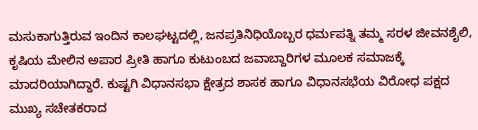ಮಸುಕಾಗುತ್ತಿರುವ ಇಂದಿನ ಕಾಲಘಟ್ಟದಲ್ಲಿ, ಜನಪ್ರತಿನಿಧಿಯೊಬ್ಬರ ಧರ್ಮಪತ್ನಿ ತಮ್ಮ ಸರಳ ಜೀವನಶೈಲಿ, ಕೃಷಿಯ ಮೇಲಿನ ಅಪಾರ ಪ್ರೀತಿ ಹಾಗೂ ಕುಟುಂಬದ ಜವಾಬ್ದಾರಿಗಳ ಮೂಲಕ ಸಮಾಜಕ್ಕೆ ಮಾದರಿಯಾಗಿದ್ದಾರೆ. ಕುಷ್ಟಗಿ ವಿಧಾನಸಭಾ ಕ್ಷೇತ್ರದ ಶಾಸಕ ಹಾಗೂ ವಿಧಾನಸಭೆಯ ವಿರೋಧ ಪಕ್ಷದ ಮುಖ್ಯ ಸಚೇತಕರಾದ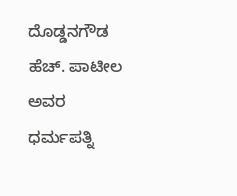ದೊಡ್ಡನಗೌಡ ಹೆಚ್. ಪಾಟೀಲ ಅವರ ಧರ್ಮಪತ್ನಿ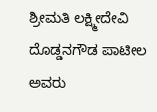ಶ್ರೀಮತಿ ಲಕ್ಷ್ಮೀದೇವಿ ದೊಡ್ಡನಗೌಡ ಪಾಟೀಲ ಅವರು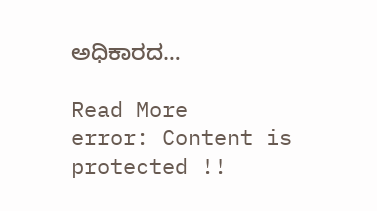ಅಧಿಕಾರದ…

Read More
error: Content is protected !!